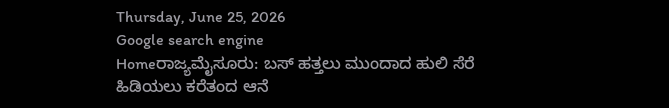Thursday, June 25, 2026
Google search engine
Homeರಾಜ್ಯಮೈಸೂರು: ಬಸ್ ಹತ್ತಲು ಮುಂದಾದ ಹುಲಿ ಸೆರೆ ಹಿಡಿಯಲು ಕರೆತಂದ ಆನೆ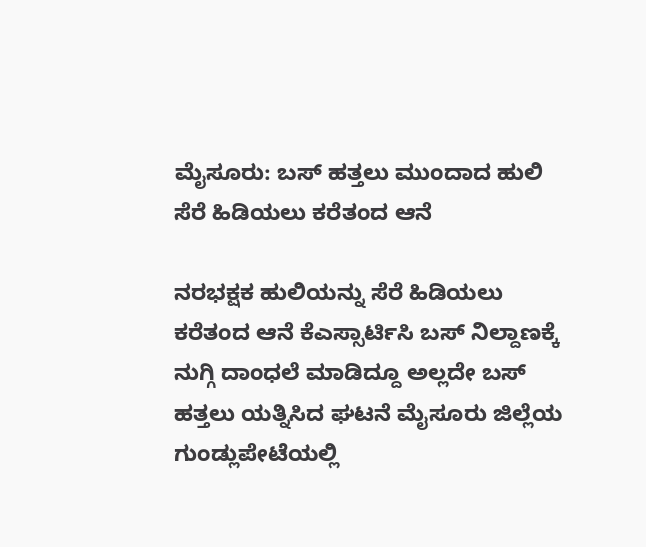ಮೈಸೂರು: ಬಸ್ ಹತ್ತಲು ಮುಂದಾದ ಹುಲಿ ಸೆರೆ ಹಿಡಿಯಲು ಕರೆತಂದ ಆನೆ

ನರಭಕ್ಷಕ ಹುಲಿಯನ್ನು ಸೆರೆ ಹಿಡಿಯಲು ಕರೆತಂದ ಆನೆ ಕೆಎಸ್ಸಾರ್ಟಿಸಿ ಬಸ್ ನಿಲ್ದಾಣಕ್ಕೆ ನುಗ್ಗಿ ದಾಂಧಲೆ ಮಾಡಿದ್ದೂ ಅಲ್ಲದೇ ಬಸ್ ಹತ್ತಲು ಯತ್ನಿಸಿದ ಘಟನೆ ಮೈಸೂರು ಜಿಲ್ಲೆಯ ಗುಂಡ್ಲುಪೇಟೆಯಲ್ಲಿ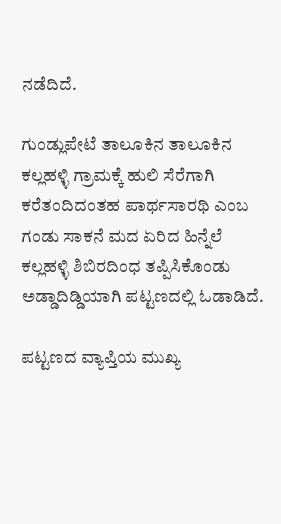ನಡೆದಿದೆ.

ಗುಂಡ್ಲುಪೇಟೆ ತಾಲೂಕಿನ ತಾಲೂಕಿನ ಕಲ್ಲಹಳ್ಳಿ ಗ್ರಾಮಕ್ಕೆ ಹುಲಿ ಸೆರೆಗಾಗಿ ಕರೆತಂದಿದಂತಹ ಪಾರ್ಥಸಾರಥಿ ಎಂಬ ಗಂಡು ಸಾಕನೆ ಮದ ಏರಿದ ಹಿನ್ನೆಲೆ ಕಲ್ಲಹಳ್ಳಿ ಶಿಬಿರದಿಂಧ ತಪ್ಪಿಸಿಕೊಂಡು ಅಡ್ಡಾದಿಡ್ಡಿಯಾಗಿ ಪಟ್ಟಣದಲ್ಲಿ ಓಡಾಡಿದೆ.

ಪಟ್ಟಣದ ವ್ಯಾಪ್ತಿಯ ಮುಖ್ಯ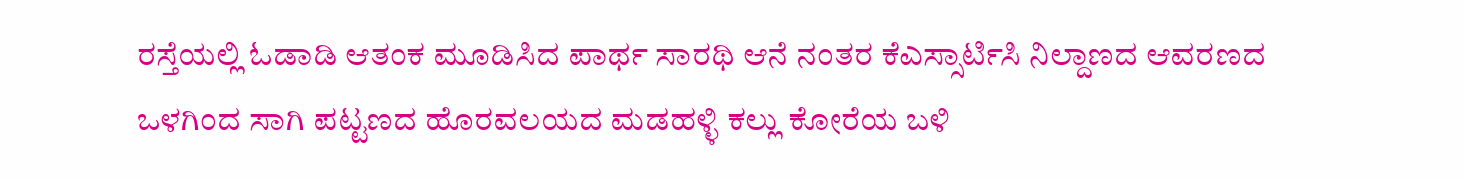ರಸ್ತೆಯಲ್ಲಿ ಓಡಾಡಿ ಆತಂಕ ಮೂಡಿಸಿದ ಪಾರ್ಥ ಸಾರಥಿ ಆನೆ ನಂತರ ಕೆಎಸ್ಸಾರ್ಟಿಸಿ ನಿಲ್ದಾಣದ ಆವರಣದ ಒಳಗಿಂದ ಸಾಗಿ ಪಟ್ಟಣದ ಹೊರವಲಯದ ಮಡಹಳ್ಳಿ ಕಲ್ಲು ಕೋರೆಯ ಬಳಿ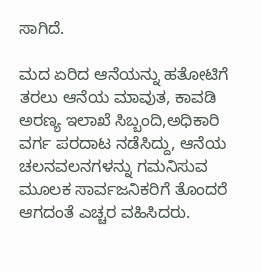ಸಾಗಿದೆ.

ಮದ ಏರಿದ ಆನೆಯನ್ನು ಹತೋಟಿಗೆ ತರಲು ಆನೆಯ ಮಾವುತ, ಕಾವಡಿ ಅರಣ್ಯ ಇಲಾಖೆ ಸಿಬ್ಬಂದಿ,ಅಧಿಕಾರಿ ವರ್ಗ ಪರದಾಟ ನಡೆಸಿದ್ದು, ಆನೆಯ ಚಲನವಲನಗಳನ್ನು ಗಮನಿಸುವ ಮೂಲಕ ಸಾರ್ವಜನಿಕರಿಗೆ ತೊಂದರೆ ಆಗದಂತೆ ಎಚ್ಚರ ವಹಿಸಿದರು.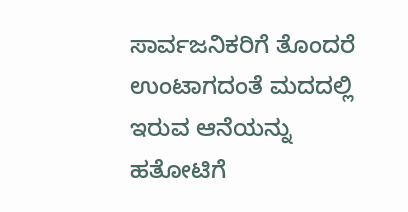ಸಾರ್ವಜನಿಕರಿಗೆ ತೊಂದರೆ ಉಂಟಾಗದಂತೆ ಮದದಲ್ಲಿ ಇರುವ ಆನೆಯನ್ನು ಹತೋಟಿಗೆ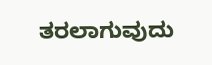ತರಲಾಗುವುದು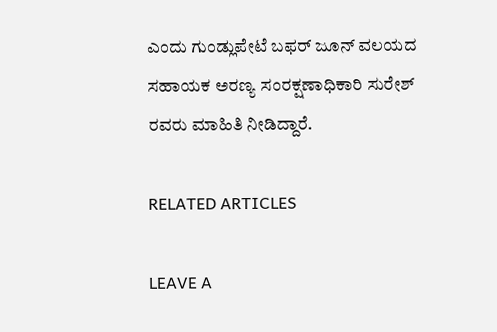ಎಂದು ಗುಂಡ್ಲುಪೇಟೆ ಬಫರ್ ಜೂನ್ ವಲಯದ ಸಹಾಯಕ ಅರಣ್ಯ ಸಂರಕ್ಷಣಾಧಿಕಾರಿ ಸುರೇಶ್ ರವರು ಮಾಹಿತಿ ನೀಡಿದ್ದಾರೆ.

RELATED ARTICLES

LEAVE A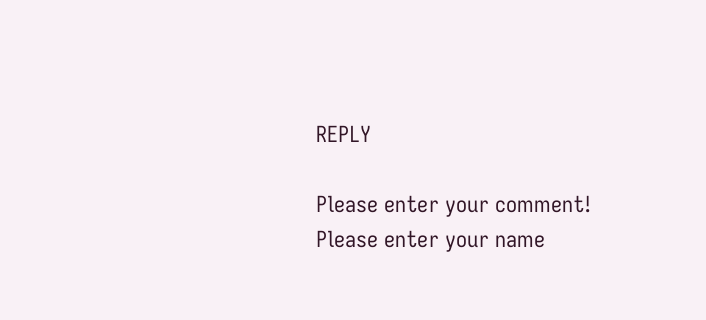REPLY

Please enter your comment!
Please enter your name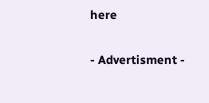here

- Advertisment -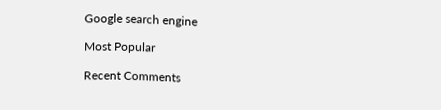Google search engine

Most Popular

Recent Comments